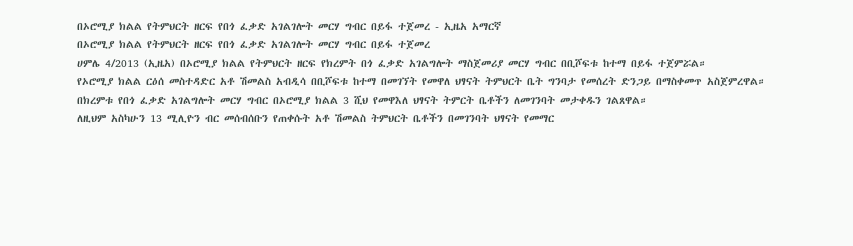በኦሮሚያ ክልል የትምህርት ዘርፍ የበጎ ፈቃድ አገልገሎት መርሃ ግብር በይፋ ተጀመረ - ኢዜአ አማርኛ
በኦሮሚያ ክልል የትምህርት ዘርፍ የበጎ ፈቃድ አገልገሎት መርሃ ግብር በይፋ ተጀመረ
ሀምሌ 4/2013 (ኢዜአ) በኦሮሚያ ክልል የትምህርት ዘርፍ የክረምት በጎ ፈቃድ አገልግሎት ማስጀመሪያ መርሃ ግብር በቢሾፍቱ ከተማ በይፋ ተጀምሯል።
የኦሮሚያ ክልል ርዕሰ መስተዳድር አቶ ሽመልስ አብዲሳ በቢሾፍቱ ከተማ በመገኘት የመዋለ ህፃናት ትምህርት ቤት ግንባታ የመሰረት ድንጋይ በማስቀመጥ አስጀምረዋል።
በክረምቱ የበጎ ፈቃድ አገልግሎት መርሃ ግብር በኦሮሚያ ክልል 3 ሺህ የመዋእለ ህፃናት ትምርት ቤቶችን ለመገንባት መታቀዱን ገልጸዋል።
ለዚህም አስካሁን 13 ሚሊዮን ብር መሰብሰቡን የጠቀሱት አቶ ሽመልስ ትምህርት ቤቶችን በመገንባት ህፃናት የመማር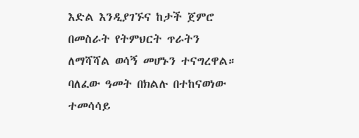እድል እንዲያገኙና ከታች ጀምሮ በመስራት የትምህርት ጥራትን ለማሻሻል ወሳኝ መሆኑን ተናግረዋል።
ባለፈው ዓመት በክልሉ በተከናወነው ተመሳሳይ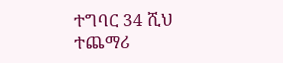ተግባር 34 ሺህ ተጨማሪ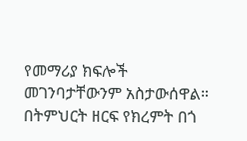የመማሪያ ክፍሎች መገንባታቸውንም አስታውሰዋል።
በትምህርት ዘርፍ የክረምት በጎ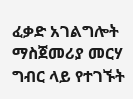ፈቃድ አገልግሎት ማስጀመሪያ መርሃ ግብር ላይ የተገኙት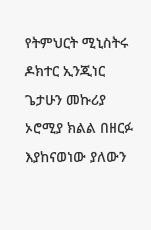የትምህርት ሚኒስትሩ ዶክተር ኢንጂነር ጌታሁን መኩሪያ ኦሮሚያ ክልል በዘርፉ እያከናወነው ያለውን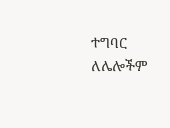ተግባር ለሌሎችም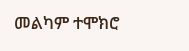መልካም ተሞክሮ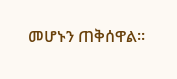መሆኑን ጠቅሰዋል።